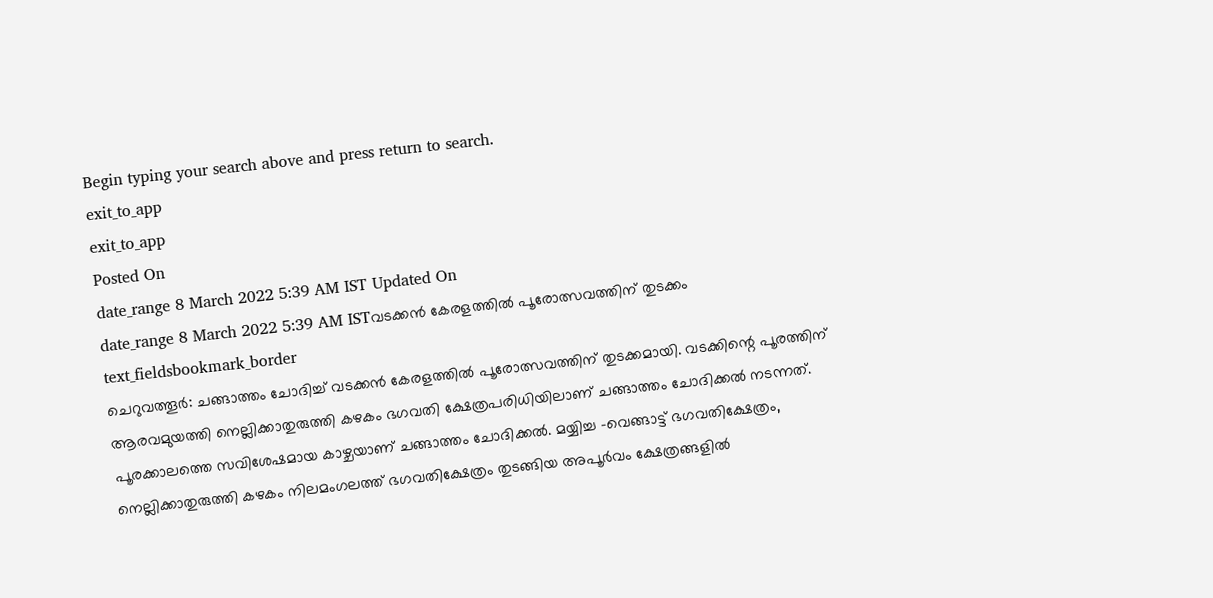Begin typing your search above and press return to search.
exit_to_app
exit_to_app
Posted On
date_range 8 March 2022 5:39 AM IST Updated On
date_range 8 March 2022 5:39 AM ISTവടക്കൻ കേരളത്തിൽ പൂരോത്സവത്തിന് തുടക്കം
text_fieldsbookmark_border
ചെറുവത്തൂർ: ചങ്ങാത്തം ചോദിച്ച് വടക്കൻ കേരളത്തിൽ പൂരോത്സവത്തിന് തുടക്കമായി. വടക്കിന്റെ പൂരത്തിന് ആരവമുയത്തി നെല്ലിക്കാതുരുത്തി കഴകം ഭഗവതി ക്ഷേത്രപരിധിയിലാണ് ചങ്ങാത്തം ചോദിക്കൽ നടന്നത്. പൂരക്കാലത്തെ സവിശേഷമായ കാഴ്ചയാണ് ചങ്ങാത്തം ചോദിക്കൽ. മയ്യിച്ച -വെങ്ങാട്ട് ഭഗവതിക്ഷേത്രം, നെല്ലിക്കാതുരുത്തി കഴകം നിലമംഗലത്ത് ഭഗവതിക്ഷേത്രം തുടങ്ങിയ അപൂർവം ക്ഷേത്രങ്ങളിൽ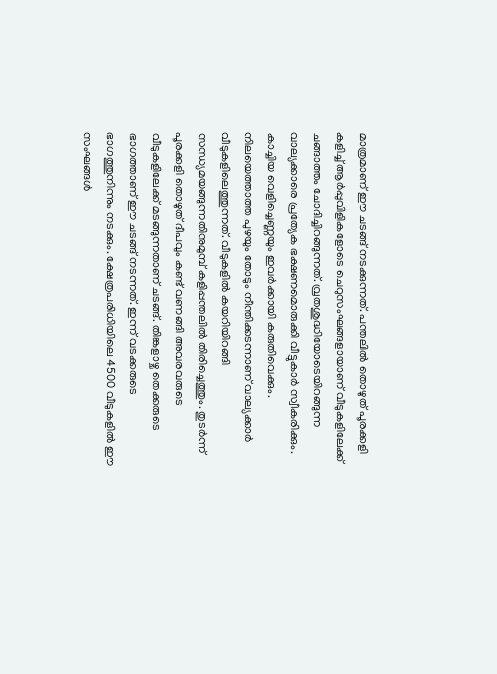മാത്രമാണ് ഈ ചടങ്ങ് നടക്കുന്നത്. പന്തലിൽ തൊഴുത് പൂരക്കളി കളിച്ച് ആർപ്പുവിളികളോടെ ചെറുസംഘങ്ങളായാണ് വീടുകളിലേക്ക് ചങ്ങാത്തം ചോദിച്ചിറങ്ങുന്നത്. വ്രതശുദ്ധിയോടെയിറങ്ങുന്ന വാല്യക്കാരെ പ്രത്യേക ഭക്ഷണമൊരുക്കി വീട്ടുകാർ സ്വീകരിക്കും. കാച്ചിയ വെളിച്ചെണ്ണയും ഇവർക്കായി കരുതിവെക്കും. നിലയെത്താത്ത പുഴയും തോടും നീന്തിക്കടന്നാണ് വാല്യക്കാർ വീടുകളിലെത്തുന്നത്. വീടുകളിൽ കയറിയിറങ്ങി സന്ധ്യമയങ്ങുന്നതിനുമുമ്പ് കളിപ്പന്തലിൽ തിരിച്ചെത്തും. തുടർന്ന് പൂരക്കളി തൊഴുത് ദീപവും കണ്ട് വണങ്ങി അവരവരുടെ വീടുകളിലേക്ക് മടങ്ങുന്നതാണ് ചടങ്ങ്. തിങ്കളാഴ്ച തെക്കരുടെ ഭാഗത്താണ് ഈ ചടങ്ങ് നടന്നത്. ഇന്ന് വടക്കരുടെ ഭാഗത്തുനിന്നും നടക്കും. ക്ഷേത്രപരിധിയിലെ 4500 വീടുകളിൽ ഈ സംഘങ്ങൾ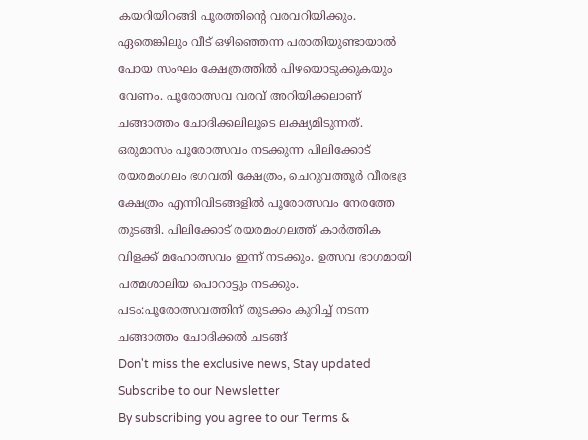കയറിയിറങ്ങി പൂരത്തിന്റെ വരവറിയിക്കും. ഏതെങ്കിലും വീട് ഒഴിഞ്ഞെന്ന പരാതിയുണ്ടായാൽ പോയ സംഘം ക്ഷേത്രത്തിൽ പിഴയൊടുക്കുകയും വേണം. പൂരോത്സവ വരവ് അറിയിക്കലാണ് ചങ്ങാത്തം ചോദിക്കലിലൂടെ ലക്ഷ്യമിടുന്നത്. ഒരുമാസം പൂരോത്സവം നടക്കുന്ന പിലിക്കോട് രയരമംഗലം ഭഗവതി ക്ഷേത്രം, ചെറുവത്തൂർ വീരഭദ്ര ക്ഷേത്രം എന്നിവിടങ്ങളിൽ പൂരോത്സവം നേരത്തേ തുടങ്ങി. പിലിക്കോട് രയരമംഗലത്ത് കാർത്തിക വിളക്ക് മഹോത്സവം ഇന്ന് നടക്കും. ഉത്സവ ഭാഗമായി പത്മശാലിയ പൊറാട്ടും നടക്കും. പടം:പൂരോത്സവത്തിന് തുടക്കം കുറിച്ച് നടന്ന ചങ്ങാത്തം ചോദിക്കൽ ചടങ്ങ്
Don't miss the exclusive news, Stay updated
Subscribe to our Newsletter
By subscribing you agree to our Terms &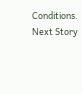Conditions.
Next Story